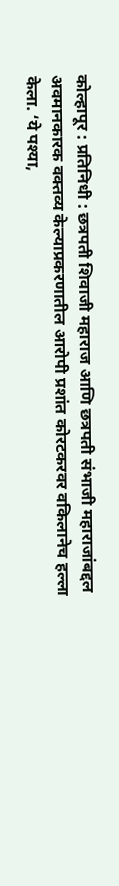कोल्हापूर : प्रतिनिधी : छत्रपती शिवाजी महाराज आणि छत्रपती संभाजी महाराजांबद्दल अवमानकारक वक्तव्य केल्याप्रकरणातील आरोपी प्रशांत कोरटकरवर वकिलानेच हल्ला केला. ‘ये पश्या,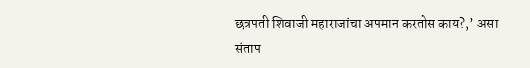छत्रपती शिवाजी महाराजांचा अपमान करतोस काय?,’ असा संताप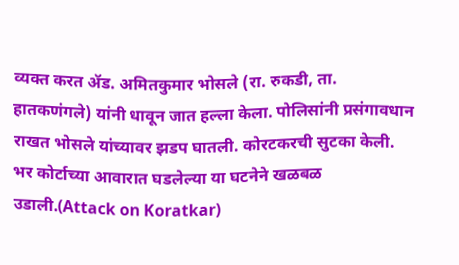व्यक्त करत ॲड. अमितकुमार भोसले (रा. रुकडी, ता. हातकणंगले) यांनी धावून जात हल्ला केला. पोलिसांनी प्रसंगावधान राखत भोसले यांच्यावर झडप घातली. कोरटकरची सुटका केली. भर कोर्टाच्या आवारात घडलेल्या या घटनेने खळबळ उडाली.(Attack on Koratkar)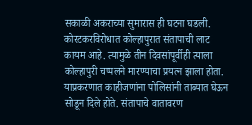सकाळी अकराच्या सुमारास ही घटना घडली. कोरटकरविरोधात कोल्हापुरात संतापाची लाट कायम आहे. त्यामुळे तीन दिवसांपूर्वीही त्याला कोल्हापुरी चप्पलने मारण्याचा प्रयत्न झाला होता. याप्रकरणात काहीजणांना पोलिसांनी ताब्यात घेऊन सोडून दिले होते. संतापाचे वातावरण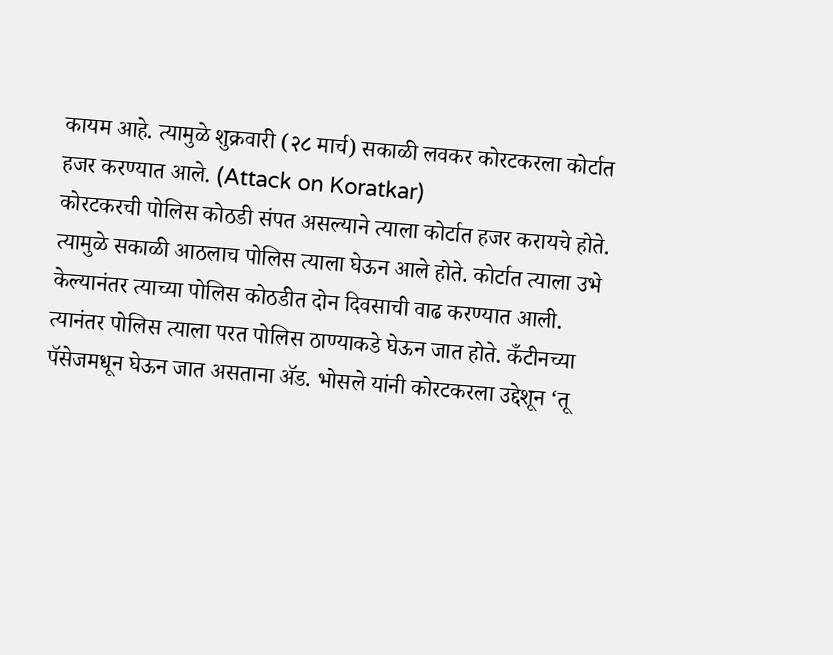कायम आहे. त्यामुळे शुक्रवारी (२८ मार्च) सकाळी लवकर कोरटकरला कोर्टात हजर करण्यात आले. (Attack on Koratkar)
कोरटकरची पोलिस कोठडी संपत असल्याने त्याला कोर्टात हजर करायचे होते. त्यामुळे सकाळी आठलाच पोलिस त्याला घेऊन आले होते. कोर्टात त्याला उभे केल्यानंतर त्याच्या पोलिस कोठडीत दोन दिवसाची वाढ करण्यात आली. त्यानंतर पोलिस त्याला परत पोलिस ठाण्याकडे घेऊन जात होते. कँटीनच्या पॅसेजमधून घेऊन जात असताना ॲड. भोसले यांनी कोरटकरला उद्देशून ‘तू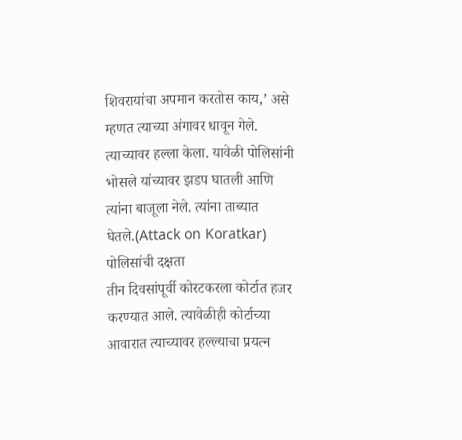शिवरायांचा अपमान करतोस काय,’ असे म्हणत त्याच्या अंगावर धावून गेले. त्याच्यावर हल्ला केला. यावेळी पोलिसांनी भोसले यांच्यावर झडप घातली आणि त्यांना बाजूला नेले. त्यांना ताब्यात घेतले.(Attack on Koratkar)
पोलिसांची दक्षता
तीन दिवसांपूर्वी कोरटकरला कोर्टात हजर करण्यात आले. त्यावेळीही कोर्टाच्या आवारात त्याच्यावर हल्ल्याचा प्रयत्न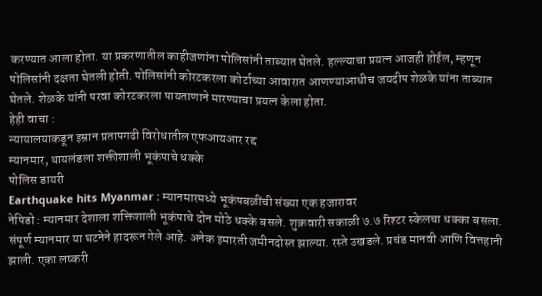करण्यात आला होता. या प्रकरणातील काहीजणांना पोलिसांनी ताब्यात घेतले. हल्ल्याचा प्रयत्न आजही होईल, म्हणून पोलिसांनी दक्षता घेतली होती. पोलिसांनी कोरटकरला कोर्टाच्या आवारात आणण्याआधीच जयदीप शेळके यांना ताब्यात घेतले. शेळके यांनी परवा कोरटकरला पायताणाने मारण्याचा प्रयत्न केला होता.
हेही वाचा :
न्यायालयाकडून इम्रान प्रतापगढी विरोधातील एफआयआर रद्द
म्यानमार, थायलंडला शक्तीशाली भूकंपाचे धक्के
पोलिस डायरी
Earthquake hits Myanmar : म्यानमारमध्ये भूकंपबळींची संख्या एक हजारावर
नेपिडो : म्यानमार देशाला शक्तिशाली भूकंपाचे दोन मोठे धक्के बसले. शुक्रवारी सकाळी ७.७ रिश्टर स्केलचा धक्का बसला. संपूर्ण म्यानमार या घटनेने हादरून गेले आहे. अनेक इमारती जमीनदोस्त झाल्या. रस्ते उखडले. प्रचंड मानवी आणि वित्तहानी झाली. एका लष्करी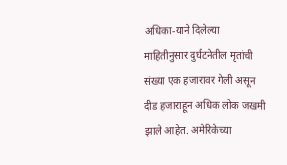अधिका-याने दिलेल्या माहितीनुसार दुर्घटनेतील मृतांची संख्या एक हजारावर गेली असून दीड हजाराहून अधिक लोक जखमी झाले आहेत. अमेरिकेच्या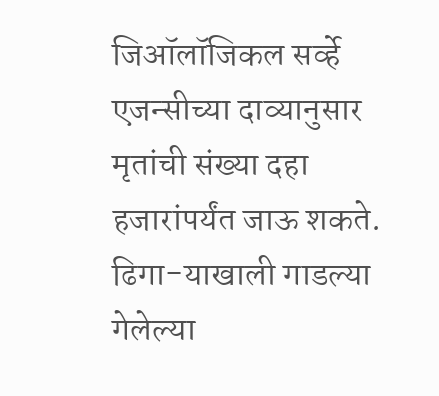जिऑलॉजिकल सर्व्हे एजन्सीच्या दाव्यानुसार मृतांची संख्या दहा हजारांपर्यंत जाऊ शकते. ढिगा-याखाली गाडल्या गेलेल्या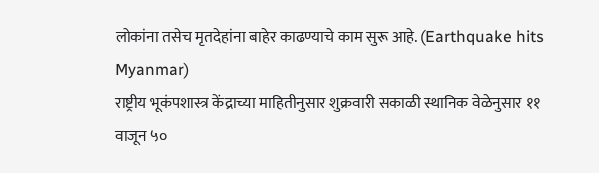लोकांना तसेच मृतदेहांना बाहेर काढण्याचे काम सुरू आहे. (Earthquake hits Myanmar)
राष्ट्रीय भूकंपशास्त्र केंद्राच्या माहितीनुसार शुक्रवारी सकाळी स्थानिक वेळेनुसार ११ वाजून ५०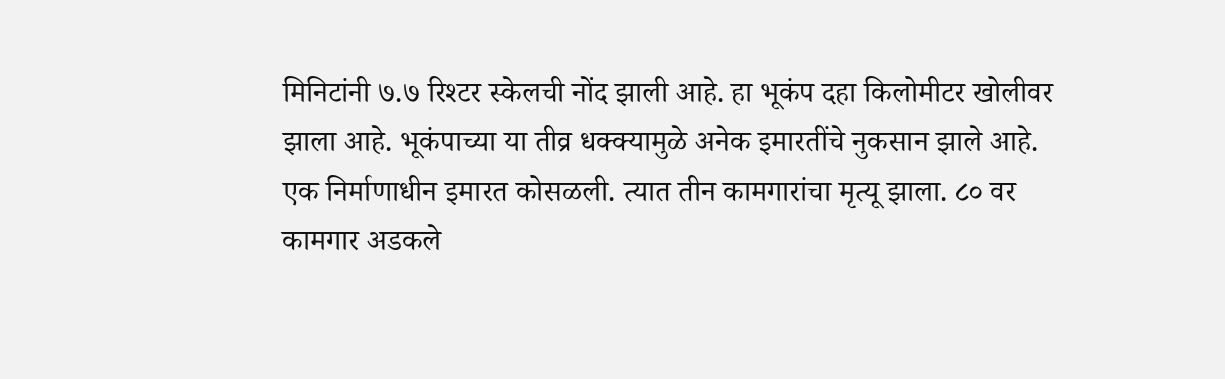मिनिटांनी ७.७ रिश्टर स्केलची नोंद झाली आहे. हा भूकंप दहा किलोमीटर खोलीवर झाला आहे. भूकंपाच्या या तीव्र धक्क्यामुळे अनेक इमारतींचे नुकसान झाले आहे. एक निर्माणाधीन इमारत कोसळली. त्यात तीन कामगारांचा मृत्यू झाला. ८० वर कामगार अडकले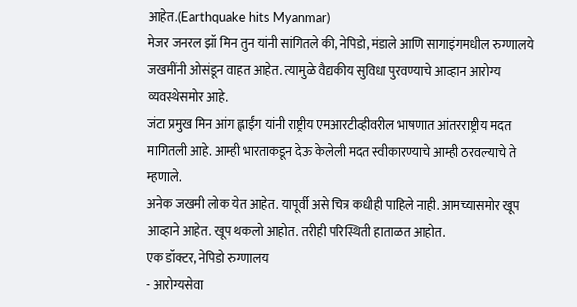आहेत.(Earthquake hits Myanmar)
मेजर जनरल झॉ मिन तुन यांनी सांगितले की, नेपिडो, मंडाले आणि सागाइंगमधील रुग्णालये जखमींनी ओसंडून वाहत आहेत. त्यामुळे वैद्यकीय सुविधा पुरवण्याचे आव्हान आरोग्य व्यवस्थेसमोर आहे.
जंटा प्रमुख मिन आंग ह्लाईंग यांनी राष्ट्रीय एमआरटीव्हीवरील भाषणात आंतरराष्ट्रीय मदत मागितली आहे. आम्ही भारताकडून देऊ केलेली मदत स्वीकारण्याचे आम्ही ठरवल्याचे ते म्हणाले.
अनेक जखमी लोक येत आहेत. यापूर्वी असे चित्र कधीही पाहिले नाही. आमच्यासमोर खूप आव्हाने आहेत. खूप थकलो आहोत. तरीही परिस्थिती हाताळत आहोत.
एक डॉक्टर, नेपिडो रुग्णालय
- आरोग्यसेवा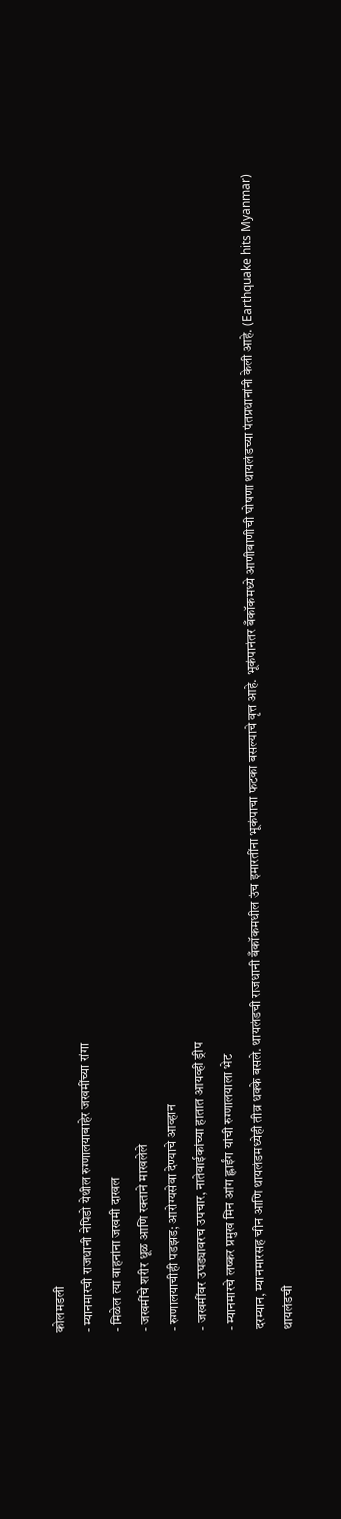कोलमडली
- म्यानमारची राजधानी नेपिडो येथील रुग्णालयाबाहेर जखमींच्या रांगा
- मिळेल त्या वाहनांना जखमी दाखल
- जखमींचे शरीर धूळ आणि रक्ताने माखलेले
- रुग्णालयाचीही पडझड; आरोग्यसेवा देण्याचे आव्हान
- जखमींवर उघड्यावरच उपचार, नातेवाईकांच्या हातात आयव्ही ड्रीप
- म्यानमारचे लष्कर प्रमुख मिन आंग ह्लाईंग यांची रुग्णालयाला भेट
दरम्यान, म्यानमारसह चीन आणि थायलंडमध्येही तीव्र धक्के बसले. थायलंडची राजधानी बँकॉकमधील उंच इमारतींना भूकंपाचा फटका बसल्याचे वृत्त आहे. भूकंपानंतर बँकॉकमध्ये आणीबाणीची घोषणा थायलंडच्या पंतप्रधानांनी केली आहे. (Earthquake hits Myanmar)
थायलंडची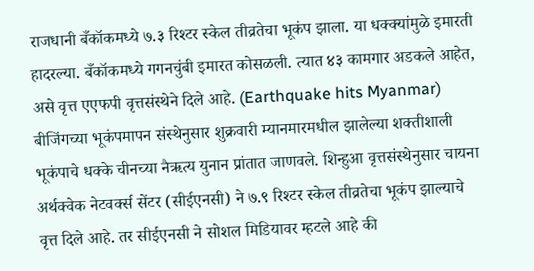राजधानी बँकॉकमध्ये ७.३ रिश्टर स्केल तीव्रतेचा भूकंप झाला. या धक्क्यांमुळे इमारती हादरल्या. बँकॉकमध्ये गगनचुंबी इमारत कोसळली. त्यात ४३ कामगार अडकले आहेत, असे वृत्त एएफपी वृत्तसंस्थेने दिले आहे. (Earthquake hits Myanmar)
बीजिंगच्या भूकंपमापन संस्थेनुसार शुक्रवारी म्यानमारमधील झालेल्या शक्तीशाली भूकंपाचे धक्के चीनच्या नैऋत्य युनान प्रांतात जाणवले. शिन्हुआ वृत्तसंस्थेनुसार चायना अर्थक्वेक नेटवर्क्स सेंटर (सीईएनसी) ने ७.९ रिश्टर स्केल तीव्रतेचा भूकंप झाल्याचे वृत्त दिले आहे. तर सीईएनसी ने सोशल मिडियावर म्हटले आहे की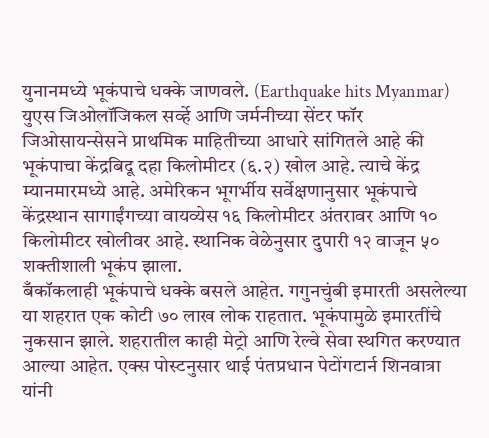युनानमध्ये भूकंपाचे धक्के जाणवले. (Earthquake hits Myanmar)
युएस जिओलॉजिकल सर्व्हे आणि जर्मनीच्या सेंटर फॉर जिओसायन्सेसने प्राथमिक माहितीच्या आधारे सांगितले आहे की भूकंपाचा केंद्रबिदू दहा किलोमीटर (६.२) खोल आहे. त्याचे केंद्र म्यानमारमध्ये आहे. अमेरिकन भूगर्भीय सर्वेक्षणानुसार भूकंपाचे केंद्रस्थान सागाईंगच्या वायव्येस १६ किलोमीटर अंतरावर आणि १० किलोमीटर खोलीवर आहे. स्थानिक वेळेनुसार दुपारी १२ वाजून ५० शक्तीशाली भूकंप झाला.
बँकॉकलाही भूकंपाचे धक्के बसले आहेत. गगुनचुंबी इमारती असलेल्या या शहरात एक कोटी ७० लाख लोक राहतात. भूकंपामुळे इमारतींचे नुकसान झाले. शहरातील काही मेट्रो आणि रेल्वे सेवा स्थगित करण्यात आल्या आहेत. एक्स पोस्टनुसार थाई पंतप्रधान पेटोंगटार्न शिनवात्रा यांनी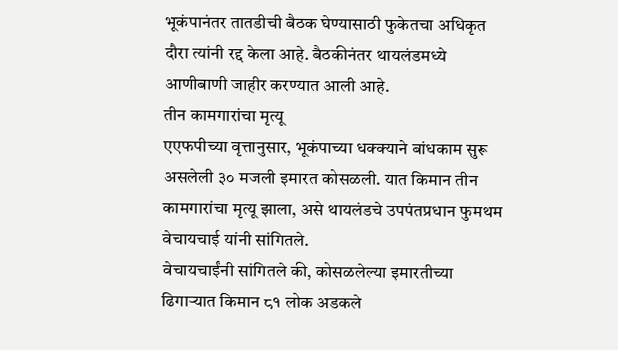भूकंपानंतर तातडीची बैठक घेण्यासाठी फुकेतचा अधिकृत दौरा त्यांनी रद्द केला आहे. बैठकीनंतर थायलंडमध्ये आणीबाणी जाहीर करण्यात आली आहे.
तीन कामगारांचा मृत्यू
एएफपीच्या वृत्तानुसार, भूकंपाच्या धक्क्याने बांधकाम सुरू असलेली ३० मजली इमारत कोसळली. यात किमान तीन कामगारांचा मृत्यू झाला, असे थायलंडचे उपपंतप्रधान फुमथम वेचायचाई यांनी सांगितले.
वेचायचाईंनी सांगितले की, कोसळलेल्या इमारतीच्या ढिगाऱ्यात किमान ८१ लोक अडकले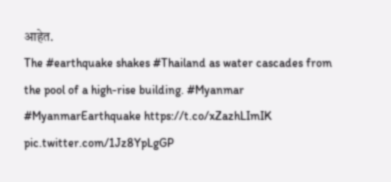आहेत.
The #earthquake shakes #Thailand as water cascades from the pool of a high-rise building. #Myanmar #MyanmarEarthquake https://t.co/xZazhLImIK pic.twitter.com/1Jz8YpLgGP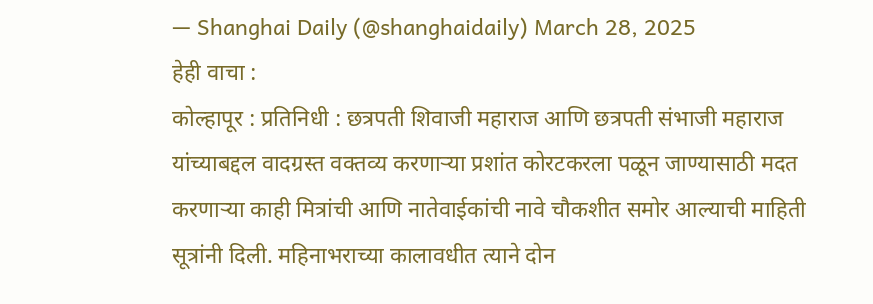— Shanghai Daily (@shanghaidaily) March 28, 2025
हेही वाचा :
कोल्हापूर : प्रतिनिधी : छत्रपती शिवाजी महाराज आणि छत्रपती संभाजी महाराज यांच्याबद्दल वादग्रस्त वक्तव्य करणाऱ्या प्रशांत कोरटकरला पळून जाण्यासाठी मदत करणाऱ्या काही मित्रांची आणि नातेवाईकांची नावे चौकशीत समोर आल्याची माहिती सूत्रांनी दिली. महिनाभराच्या कालावधीत त्याने दोन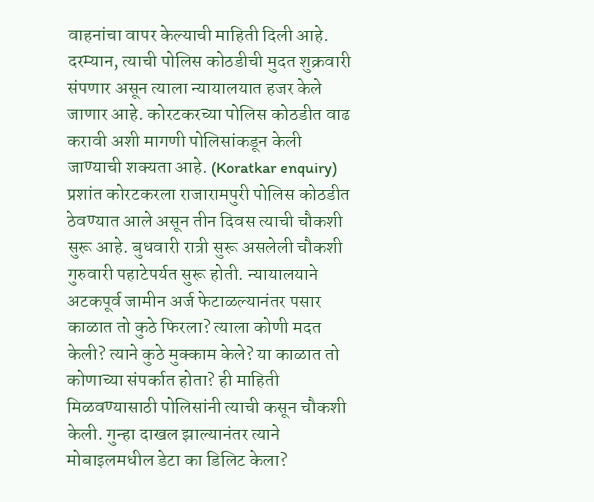वाहनांचा वापर केल्याची माहिती दिली आहे. दरम्यान, त्याची पोलिस कोठडीची मुदत शुक्रवारी संपणार असून त्याला न्यायालयात हजर केले जाणार आहे. कोरटकरच्या पोलिस कोठडीत वाढ करावी अशी मागणी पोलिसांकडून केली जाण्याची शक्यता आहे. (Koratkar enquiry)
प्रशांत कोरटकरला राजारामपुरी पोलिस कोठडीत ठेवण्यात आले असून तीन दिवस त्याची चौकशी सुरू आहे. बुधवारी रात्री सुरू असलेली चौकशी गुरुवारी पहाटेपर्यत सुरू होती. न्यायालयाने अटकपूर्व जामीन अर्ज फेटाळल्यानंतर पसार काळात तो कुठे फिरला? त्याला कोणी मदत केली? त्याने कुठे मुक्काम केले? या काळात तो कोणाच्या संपर्कात होता? ही माहिती मिळवण्यासाठी पोलिसांनी त्याची कसून चौकशी केली. गुन्हा दाखल झाल्यानंतर त्याने मोबाइलमधील डेटा का डिलिट केला?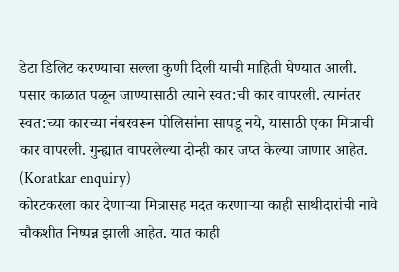डेटा डिलिट करण्याचा सल्ला कुणी दिली याची माहिती घेण्यात आली. पसार काळात पळून जाण्यासाठी त्याने स्वत:ची कार वापरली. त्यानंतर स्वत:च्या कारच्या नंबरवरून पोलिसांना सापडू नये, यासाठी एका मित्राची कार वापरली. गुन्ह्यात वापरलेल्या दोन्ही कार जप्त केल्या जाणार आहेत. (Koratkar enquiry)
कोरटकरला कार देणाऱ्या मित्रासह मदत करणाऱ्या काही साथीदारांची नावे चौकशीत निष्पन्न झाली आहेत. यात काही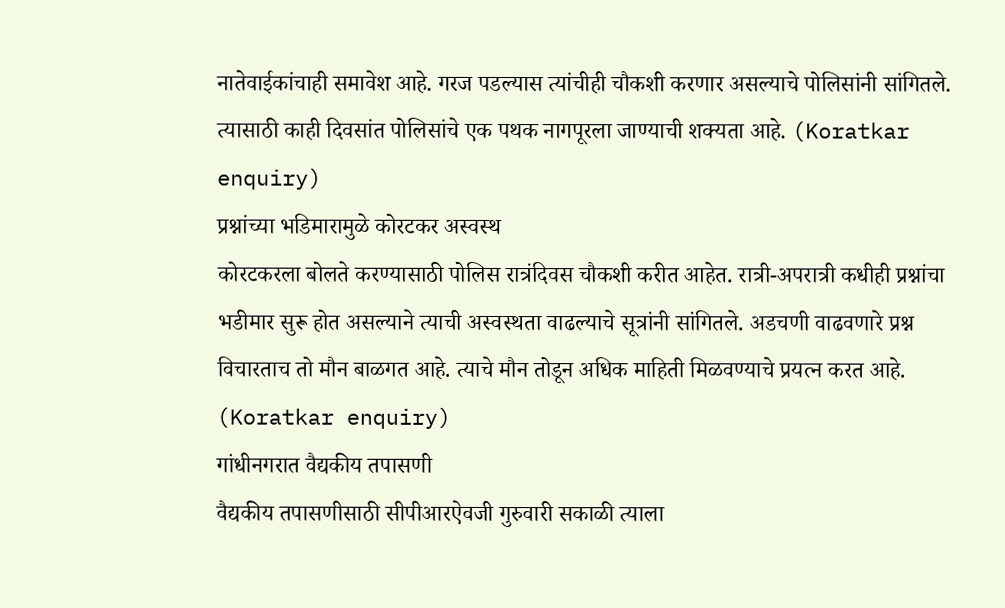नातेवाईकांचाही समावेश आहे. गरज पडल्यास त्यांचीही चौकशी करणार असल्याचे पोलिसांनी सांगितले. त्यासाठी काही दिवसांत पोलिसांचे एक पथक नागपूरला जाण्याची शक्यता आहे. (Koratkar enquiry)
प्रश्नांच्या भडिमारामुळे कोरटकर अस्वस्थ
कोरटकरला बोलते करण्यासाठी पोलिस रात्रंदिवस चौकशी करीत आहेत. रात्री-अपरात्री कधीही प्रश्नांचा भडीमार सुरू होत असल्याने त्याची अस्वस्थता वाढल्याचे सूत्रांनी सांगितले. अडचणी वाढवणारे प्रश्न विचारताच तो मौन बाळगत आहे. त्याचे मौन तोडून अधिक माहिती मिळवण्याचे प्रयत्न करत आहे. (Koratkar enquiry)
गांधीनगरात वैद्यकीय तपासणी
वैद्यकीय तपासणीसाठी सीपीआरऐवजी गुरुवारी सकाळी त्याला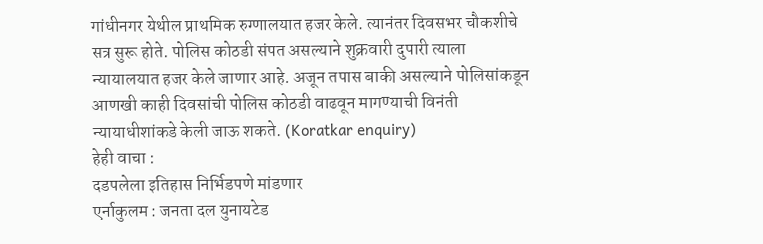गांधीनगर येथील प्राथमिक रुग्णालयात हजर केले. त्यानंतर दिवसभर चौकशीचे सत्र सुरू होते. पोलिस कोठडी संपत असल्याने शुक्रवारी दुपारी त्याला न्यायालयात हजर केले जाणार आहे. अजून तपास बाकी असल्याने पोलिसांकडून आणखी काही दिवसांची पोलिस कोठडी वाढवून मागण्याची विनंती न्यायाधीशांकडे केली जाऊ शकते. (Koratkar enquiry)
हेही वाचा :
दडपलेला इतिहास निर्भिडपणे मांडणार
एर्नाकुलम : जनता दल युनायटेड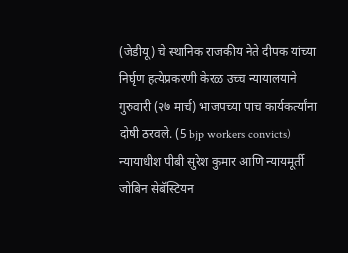(जेडीयू) चे स्थानिक राजकीय नेते दीपक यांच्या निर्घृण हत्येप्रकरणी केरळ उच्च न्यायालयाने गुरुवारी (२७ मार्च) भाजपच्या पाच कार्यकर्त्यांना दोषी ठरवले. (5 bjp workers convicts)
न्यायाधीश पीबी सुरेश कुमार आणि न्यायमूर्ती जोबिन सेबॅस्टियन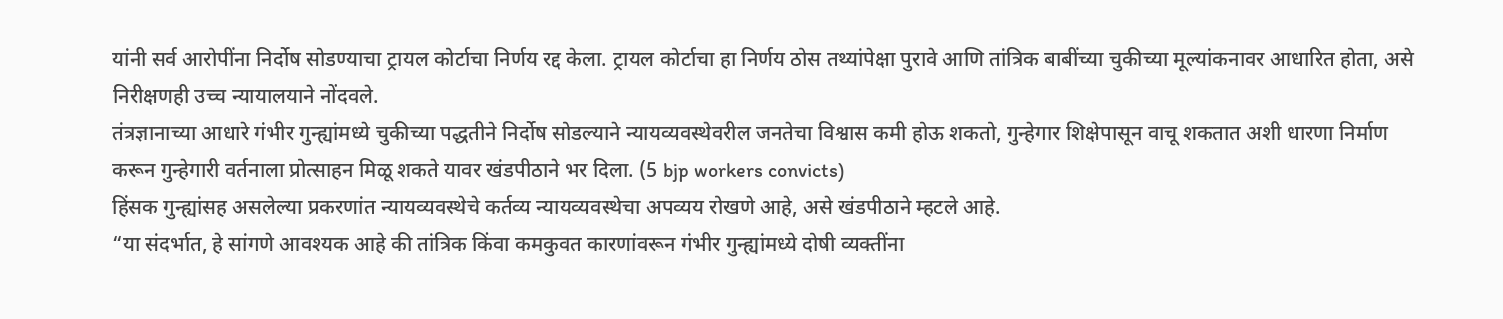यांनी सर्व आरोपींना निर्दोष सोडण्याचा ट्रायल कोर्टाचा निर्णय रद्द केला. ट्रायल कोर्टाचा हा निर्णय ठोस तथ्यांपेक्षा पुरावे आणि तांत्रिक बाबींच्या चुकीच्या मूल्यांकनावर आधारित होता, असे निरीक्षणही उच्च न्यायालयाने नोंदवले.
तंत्रज्ञानाच्या आधारे गंभीर गुन्ह्यांमध्ये चुकीच्या पद्धतीने निर्दोष सोडल्याने न्यायव्यवस्थेवरील जनतेचा विश्वास कमी होऊ शकतो, गुन्हेगार शिक्षेपासून वाचू शकतात अशी धारणा निर्माण करून गुन्हेगारी वर्तनाला प्रोत्साहन मिळू शकते यावर खंडपीठाने भर दिला. (5 bjp workers convicts)
हिंसक गुन्ह्यांसह असलेल्या प्रकरणांत न्यायव्यवस्थेचे कर्तव्य न्यायव्यवस्थेचा अपव्यय रोखणे आहे, असे खंडपीठाने म्हटले आहे.
“या संदर्भात, हे सांगणे आवश्यक आहे की तांत्रिक किंवा कमकुवत कारणांवरून गंभीर गुन्ह्यांमध्ये दोषी व्यक्तींना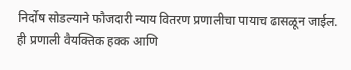निर्दोष सोडल्याने फौजदारी न्याय वितरण प्रणालीचा पायाच ढासळून जाईल. ही प्रणाली वैयक्तिक हक्क आणि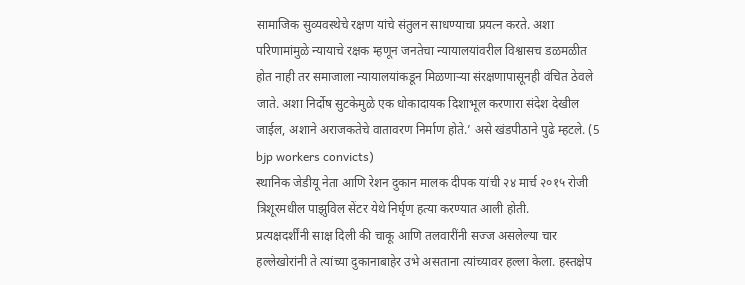सामाजिक सुव्यवस्थेचे रक्षण यांचे संतुलन साधण्याचा प्रयत्न करते. अशा परिणामांमुळे न्यायाचे रक्षक म्हणून जनतेचा न्यायालयांवरील विश्वासच डळमळीत होत नाही तर समाजाला न्यायालयांकडून मिळणाऱ्या संरक्षणापासूनही वंचित ठेवले जाते. अशा निर्दोष सुटकेमुळे एक धोकादायक दिशाभूल करणारा संदेश देखील जाईल, अशाने अराजकतेचे वातावरण निर्माण होते.’ असे खंडपीठाने पुढे म्हटले. (5 bjp workers convicts)
स्थानिक जेडीयू नेता आणि रेशन दुकान मालक दीपक यांची २४ मार्च २०१५ रोजी त्रिशूरमधील पाझुविल सेंटर येथे निर्घृण हत्या करण्यात आली होती.
प्रत्यक्षदर्शींनी साक्ष दिली की चाकू आणि तलवारींनी सज्ज असलेल्या चार हल्लेखोरांनी ते त्यांच्या दुकानाबाहेर उभे असताना त्यांच्यावर हल्ला केला. हस्तक्षेप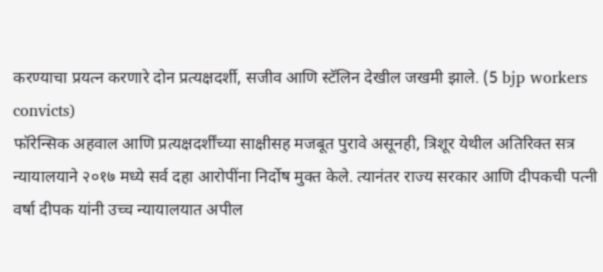करण्याचा प्रयत्न करणारे दोन प्रत्यक्षदर्शी, सजीव आणि स्टॅलिन देखील जखमी झाले. (5 bjp workers convicts)
फॉरेन्सिक अहवाल आणि प्रत्यक्षदर्शींच्या साक्षीसह मजबूत पुरावे असूनही, त्रिशूर येथील अतिरिक्त सत्र न्यायालयाने २०१७ मध्ये सर्व दहा आरोपींना निर्दोष मुक्त केले. त्यानंतर राज्य सरकार आणि दीपकची पत्नी वर्षा दीपक यांनी उच्च न्यायालयात अपील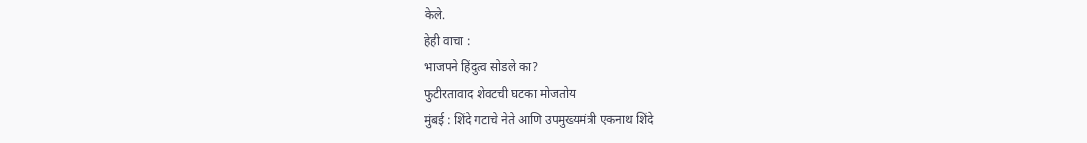केले.
हेही वाचा :
भाजपने हिंदुत्व सोडले का?
फुटीरतावाद शेवटची घटका मोजतोय
मुंबई : शिंदे गटाचे नेते आणि उपमुख्यमंत्री एकनाथ शिंदे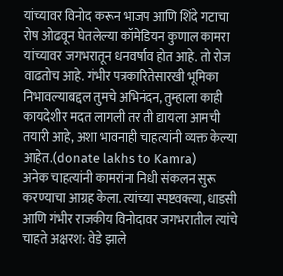यांच्यावर विनोद करून भाजप आणि शिंदे गटाचा रोष ओढवून घेतलेल्या कॉमेडियन कुणाल कामरा यांच्यावर जगभरातून धनवर्षाव होत आहे. तो रोज वाढतोच आहे. गंभीर पत्रकारितेसारखी भूमिका निभावल्याबद्दल तुमचे अभिनंदन, तुम्हाला काही कायदेशीर मदत लागली तर ती द्यायला आमची तयारी आहे, अशा भावनाही चाहत्यांनी व्यक्त केल्या आहेत.(donate lakhs to Kamra)
अनेक चाहत्यांनी कामरांना निधी संकलन सुरू करण्याचा आग्रह केला. त्यांच्या स्पष्टवक्त्या, धाडसी आणि गंभीर राजकीय विनोदावर जगभरातील त्यांचे चाहते अक्षरश: वेडे झाले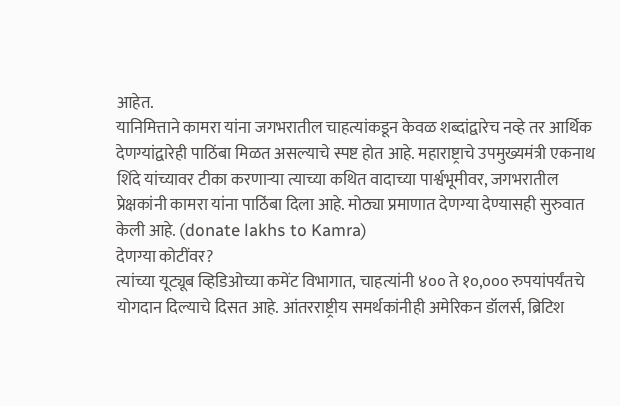आहेत.
यानिमित्ताने कामरा यांना जगभरातील चाहत्यांकडून केवळ शब्दांद्वारेच नव्हे तर आर्थिक देणग्यांद्वारेही पाठिंबा मिळत असल्याचे स्पष्ट होत आहे. महाराष्ट्राचे उपमुख्यमंत्री एकनाथ शिंदे यांच्यावर टीका करणाऱ्या त्याच्या कथित वादाच्या पार्श्वभूमीवर, जगभरातील प्रेक्षकांनी कामरा यांना पाठिंबा दिला आहे. मोठ्या प्रमाणात देणग्या देण्यासही सुरुवात केली आहे. (donate lakhs to Kamra)
देणग्या कोटींवर?
त्यांच्या यूट्यूब व्हिडिओच्या कमेंट विभागात, चाहत्यांनी ४०० ते १०,००० रुपयांपर्यंतचे योगदान दिल्याचे दिसत आहे. आंतरराष्ट्रीय समर्थकांनीही अमेरिकन डॉलर्स, ब्रिटिश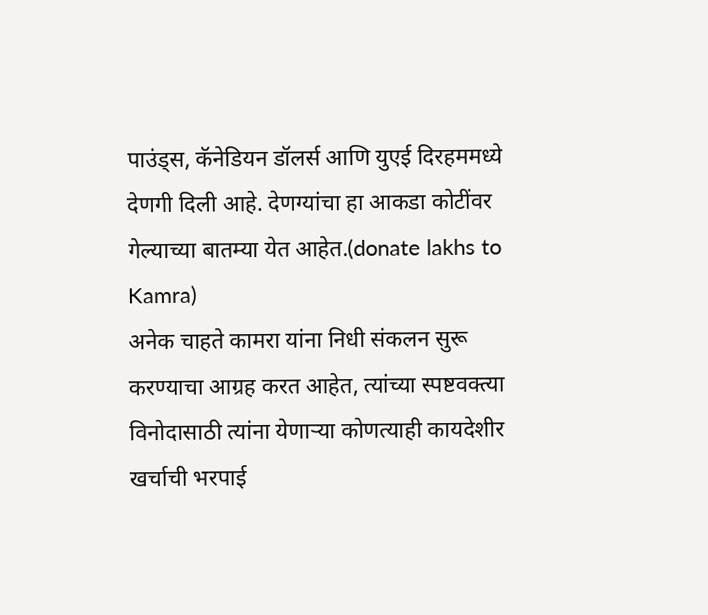पाउंड्स, कॅनेडियन डॉलर्स आणि युएई दिरहममध्ये देणगी दिली आहे. देणग्यांचा हा आकडा कोटींवर गेल्याच्या बातम्या येत आहेत.(donate lakhs to Kamra)
अनेक चाहते कामरा यांना निधी संकलन सुरू करण्याचा आग्रह करत आहेत, त्यांच्या स्पष्टवक्त्या विनोदासाठी त्यांना येणाऱ्या कोणत्याही कायदेशीर खर्चाची भरपाई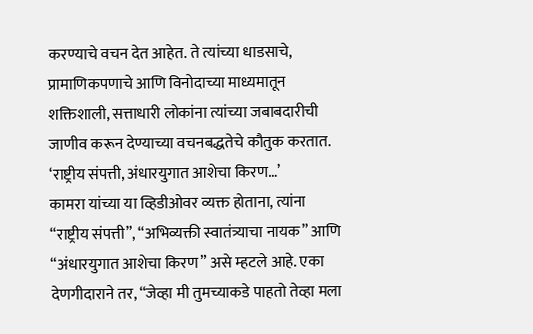करण्याचे वचन देत आहेत. ते त्यांच्या धाडसाचे, प्रामाणिकपणाचे आणि विनोदाच्या माध्यमातून शक्तिशाली, सत्ताधारी लोकांना त्यांच्या जबाबदारीची जाणीव करून देण्याच्या वचनबद्धतेचे कौतुक करतात.
‘राष्ट्रीय संपत्ती, अंधारयुगात आशेचा किरण…’
कामरा यांच्या या व्हिडीओवर व्यक्त होताना, त्यांना “राष्ट्रीय संपत्ती”, “अभिव्यक्ती स्वातंत्र्याचा नायक” आणि “अंधारयुगात आशेचा किरण” असे म्हटले आहे. एका देणगीदाराने तर, “जेव्हा मी तुमच्याकडे पाहतो तेव्हा मला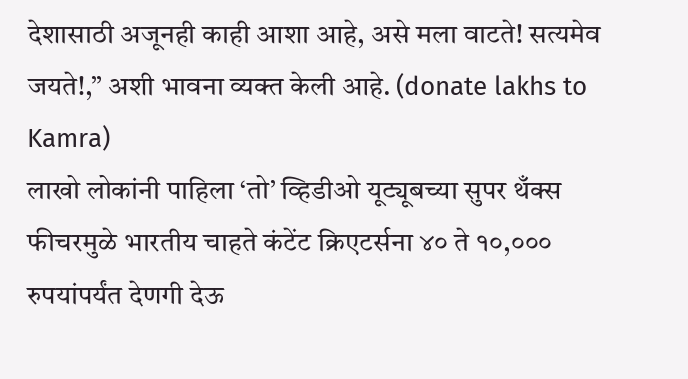देशासाठी अजूनही काही आशा आहे, असे मला वाटते! सत्यमेव जयते!,” अशी भावना व्यक्त केली आहे. (donate lakhs to Kamra)
लाखो लोकांनी पाहिला ‘तो’ व्हिडीओ यूट्यूबच्या सुपर थँक्स फीचरमुळे भारतीय चाहते कंटेंट क्रिएटर्सना ४० ते १०,००० रुपयांपर्यंत देणगी देऊ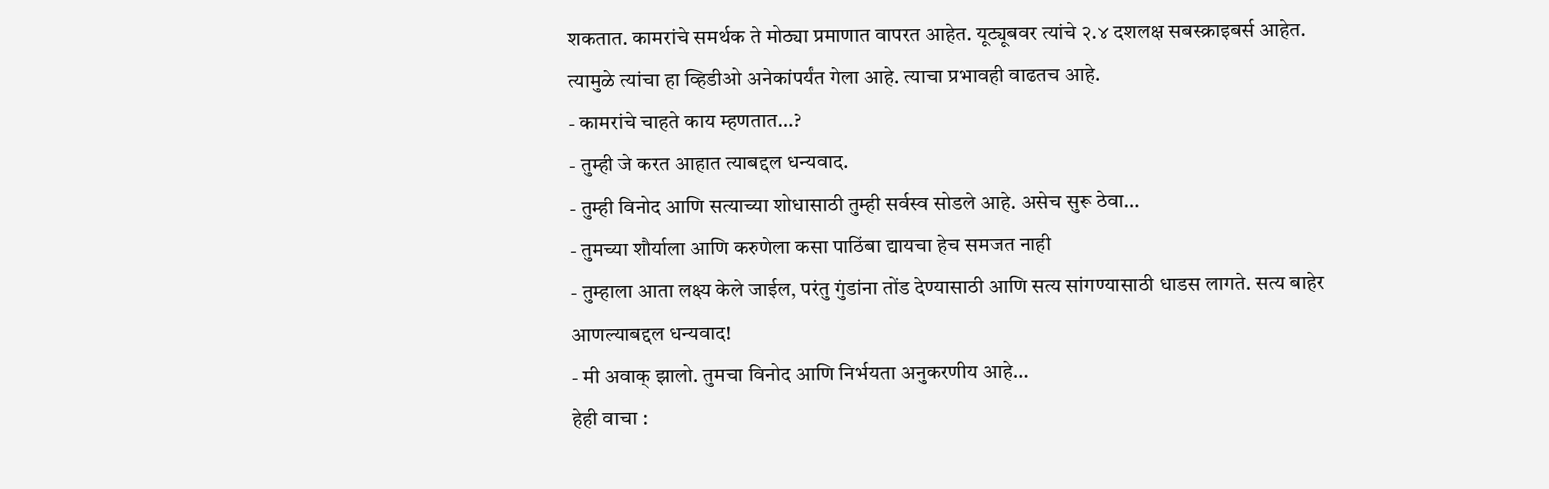शकतात. कामरांचे समर्थक ते मोठ्या प्रमाणात वापरत आहेत. यूट्यूबवर त्यांचे २.४ दशलक्ष सबस्क्राइबर्स आहेत. त्यामुळे त्यांचा हा व्हिडीओ अनेकांपर्यंत गेला आहे. त्याचा प्रभावही वाढतच आहे.
- कामरांचे चाहते काय म्हणतात…?
- तुम्ही जे करत आहात त्याबद्दल धन्यवाद.
- तुम्ही विनोद आणि सत्याच्या शोधासाठी तुम्ही सर्वस्व सोडले आहे. असेच सुरू ठेवा…
- तुमच्या शौर्याला आणि करुणेला कसा पाठिंबा द्यायचा हेच समजत नाही
- तुम्हाला आता लक्ष्य केले जाईल, परंतु गुंडांना तोंड देण्यासाठी आणि सत्य सांगण्यासाठी धाडस लागते. सत्य बाहेर आणल्याबद्दल धन्यवाद!
- मी अवाक् झालो. तुमचा विनोद आणि निर्भयता अनुकरणीय आहे…
हेही वाचा :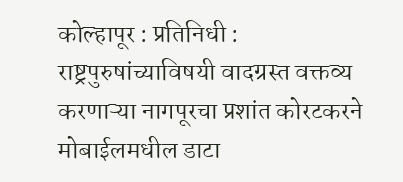कोल्हापूर : प्रतिनिधी : राष्ट्रपुरुषांच्याविषयी वादग्रस्त वक्तव्य करणाऱ्या नागपूरचा प्रशांत कोरटकरने मोबाईलमधील डाटा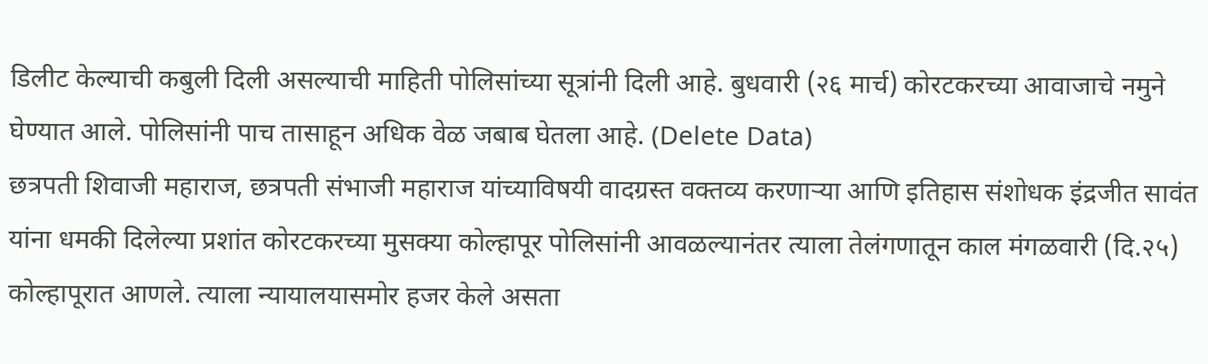डिलीट केल्याची कबुली दिली असल्याची माहिती पोलिसांच्या सूत्रांनी दिली आहे. बुधवारी (२६ मार्च) कोरटकरच्या आवाजाचे नमुने घेण्यात आले. पोलिसांनी पाच तासाहून अधिक वेळ जबाब घेतला आहे. (Delete Data)
छत्रपती शिवाजी महाराज, छत्रपती संभाजी महाराज यांच्याविषयी वादग्रस्त वक्तव्य करणाऱ्या आणि इतिहास संशोधक इंद्रजीत सावंत यांना धमकी दिलेल्या प्रशांत कोरटकरच्या मुसक्या कोल्हापूर पोलिसांनी आवळल्यानंतर त्याला तेलंगणातून काल मंगळवारी (दि.२५) कोल्हापूरात आणले. त्याला न्यायालयासमोर हजर केले असता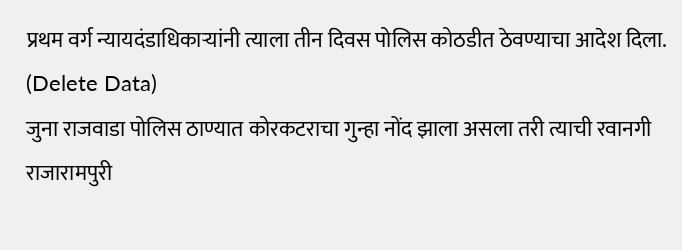प्रथम वर्ग न्यायदंडाधिकाऱ्यांनी त्याला तीन दिवस पोलिस कोठडीत ठेवण्याचा आदेश दिला. (Delete Data)
जुना राजवाडा पोलिस ठाण्यात कोरकटराचा गुन्हा नोंद झाला असला तरी त्याची रवानगी राजारामपुरी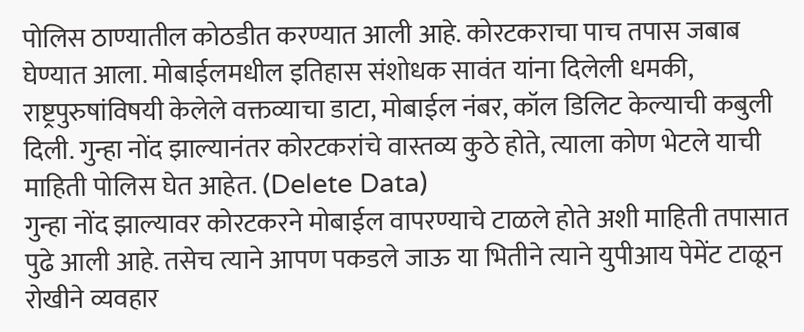पोलिस ठाण्यातील कोठडीत करण्यात आली आहे. कोरटकराचा पाच तपास जबाब घेण्यात आला. मोबाईलमधील इतिहास संशोधक सावंत यांना दिलेली धमकी, राष्ट्रपुरुषांविषयी केलेले वक्तव्याचा डाटा, मोबाईल नंबर, कॉल डिलिट केल्याची कबुली दिली. गुन्हा नोंद झाल्यानंतर कोरटकरांचे वास्तव्य कुठे होते, त्याला कोण भेटले याची माहिती पोलिस घेत आहेत. (Delete Data)
गुन्हा नोंद झाल्यावर कोरटकरने मोबाईल वापरण्याचे टाळले होते अशी माहिती तपासात पुढे आली आहे. तसेच त्याने आपण पकडले जाऊ या भितीने त्याने युपीआय पेमेंट टाळून रोखीने व्यवहार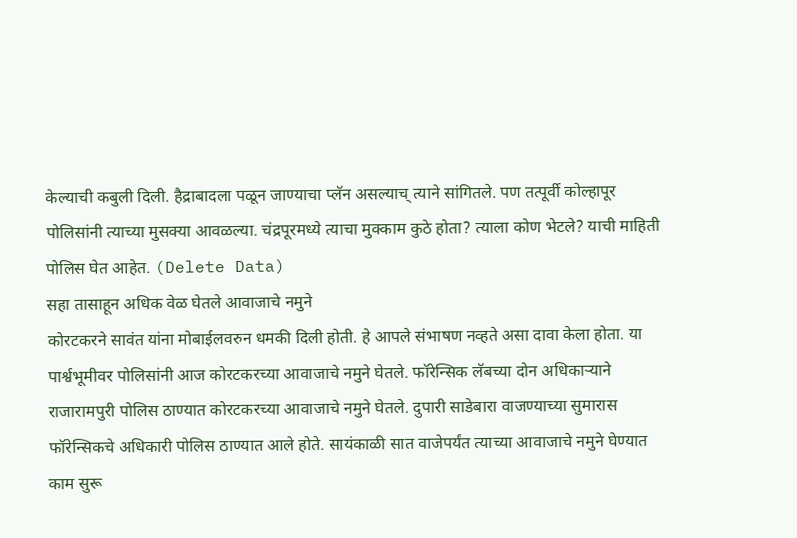केल्याची कबुली दिली. हैद्राबादला पळून जाण्याचा प्लॅन असल्याच् त्याने सांगितले. पण तत्पूर्वी कोल्हापूर पोलिसांनी त्याच्या मुसक्या आवळल्या. चंद्रपूरमध्ये त्याचा मुक्काम कुठे होता? त्याला कोण भेटले? याची माहिती पोलिस घेत आहेत. (Delete Data)
सहा तासाहून अधिक वेळ घेतले आवाजाचे नमुने
कोरटकरने सावंत यांना मोबाईलवरुन धमकी दिली होती. हे आपले संभाषण नव्हते असा दावा केला होता. या पार्श्वभूमीवर पोलिसांनी आज कोरटकरच्या आवाजाचे नमुने घेतले. फॉरेन्सिक लॅबच्या दोन अधिकाऱ्याने राजारामपुरी पोलिस ठाण्यात कोरटकरच्या आवाजाचे नमुने घेतले. दुपारी साडेबारा वाजण्याच्या सुमारास फॉरेन्सिकचे अधिकारी पोलिस ठाण्यात आले होते. सायंकाळी सात वाजेपर्यंत त्याच्या आवाजाचे नमुने घेण्यात काम सुरू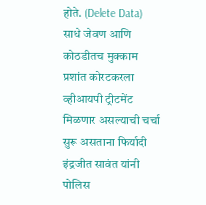होते. (Delete Data)
साधे जेवण आणि कोठडीतच मुक्काम
प्रशांत कोरटकरला व्हीआयपी ट्रीटमेंट मिळणार असल्याची चर्चा सुरू असताना फिर्यादी इंद्रजीत सावंत यांनी पोलिस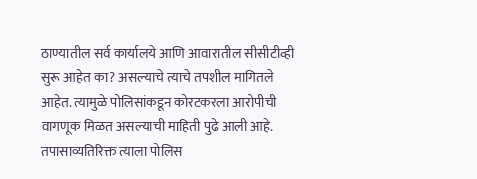ठाण्यातील सर्व कार्यालये आणि आवारातील सीसीटीव्ही सुरू आहेत का? असल्याचे त्याचे तपशील मागितले आहेत. त्यामुळे पोलिसांकडून कोरटकरला आरोपीची वागणूक मिळत असल्याची माहिती पुढे आली आहे. तपासाव्यतिरिक्त त्याला पोलिस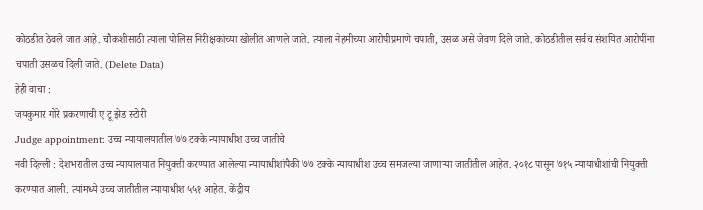कोठडीत ठेवले जात आहे. चौकशीसाठी त्याला पोलिस निरीक्षकांच्या खोलीत आणले जाते. त्याला नेहमीच्या आरोपीप्रमाणे चपाती, उसळ असे जेवण दिले जाते. कोठडीतील सर्वच संशयित आरोपींना चपाती उसळच दिली जाते. (Delete Data)
हेही वाचा :
जयकुमार गोरे प्रकरणाची ए टू झेड स्टोरी
Judge appointment: उच्च न्यायालयातील ७७ टक्के न्यायाधीश उच्च जातीचे
नवी दिल्ली : देशभरातील उच्च न्यायालयात नियुक्ती करण्यात आलेल्या न्यायाधीशांपैकी ७७ टक्के न्यायाधीश उच्च समजल्या जाणाऱ्या जातीतील आहेत. २०१८ पासून ७१५ न्यायाधीशांची नियुक्ती करण्यात आली. त्यांमध्ये उच्च जातीतील न्यायाधीश ५५१ आहेत. केंद्रीय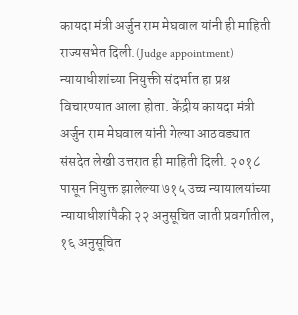कायदा मंत्री अर्जुन राम मेघवाल यांनी ही माहिती राज्यसभेत दिली.(Judge appointment)
न्यायाधीशांच्या नियुक्ती संदर्भात हा प्रश्न विचारण्यात आला होता. केंद्रीय कायदा मंत्री अर्जुन राम मेघवाल यांनी गेल्या आठवड्यात संसदेत लेखी उत्तरात ही माहिती दिली. २०१८ पासून नियुक्त झालेल्या ७१५ उच्च न्यायालयांच्या न्यायाधीशांपैकी २२ अनुसूचित जाती प्रवर्गातील, १६ अनुसूचित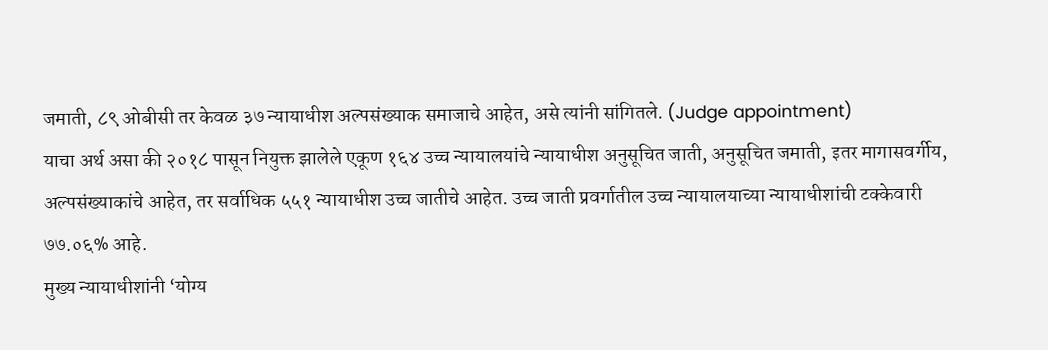जमाती, ८९ ओबीसी तर केवळ ३७ न्यायाधीश अल्पसंख्याक समाजाचे आहेत, असे त्यांनी सांगितले. (Judge appointment)
याचा अर्थ असा की २०१८ पासून नियुक्त झालेले एकूण १६४ उच्च न्यायालयांचे न्यायाधीश अनुसूचित जाती, अनुसूचित जमाती, इतर मागासवर्गीय, अल्पसंख्याकांचे आहेत, तर सर्वाधिक ५५१ न्यायाधीश उच्च जातीचे आहेत. उच्च जाती प्रवर्गातील उच्च न्यायालयाच्या न्यायाधीशांची टक्केवारी ७७.०६% आहे.
मुख्य न्यायाधीशांनी ‘योग्य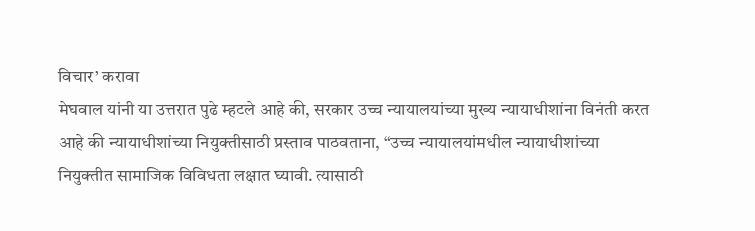विचार’ करावा
मेघवाल यांनी या उत्तरात पुढे म्हटले आहे की, सरकार उच्च न्यायालयांच्या मुख्य न्यायाधीशांना विनंती करत आहे की न्यायाधीशांच्या नियुक्तीसाठी प्रस्ताव पाठवताना, “उच्च न्यायालयांमधील न्यायाधीशांच्या नियुक्तीत सामाजिक विविधता लक्षात घ्यावी. त्यासाठी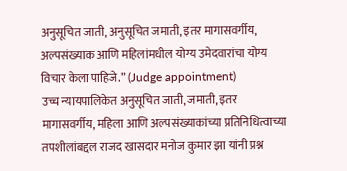अनुसूचित जाती, अनुसूचित जमाती, इतर मागासवर्गीय, अल्पसंख्याक आणि महिलांमधील योग्य उमेदवारांचा योग्य विचार केला पाहिजे.” (Judge appointment)
उच्च न्यायपालिकेत अनुसूचित जाती, जमाती, इतर मागासवर्गीय, महिला आणि अल्पसंख्याकांच्या प्रतिनिधित्वाच्या तपशीलांबद्दल राजद खासदार मनोज कुमार झा यांनी प्रश्न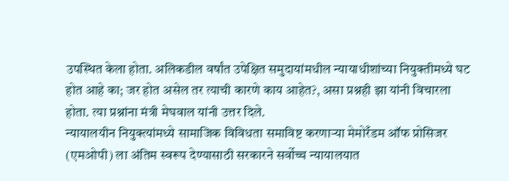उपस्थित केला होता. अलिकडील वर्षांत उपेक्षित समुदायांमधील न्यायाधीशांच्या नियुक्तीमध्ये घट होत आहे का; जर होत असेल तर त्याची कारणे काय आहेत?, असा प्रश्नही झा यांनी विचारला होता. त्या प्रश्नांना मंत्री मेघवाल यांनी उत्तर दिले.
न्यायालयीन नियुक्त्यांमध्ये सामाजिक विविधता समाविष्ट करणाऱ्या मेमोरँडम ऑफ प्रोसिजर (एमओपी) ला अंतिम स्वरूप देण्यासाठी सरकारने सर्वोच्च न्यायालयात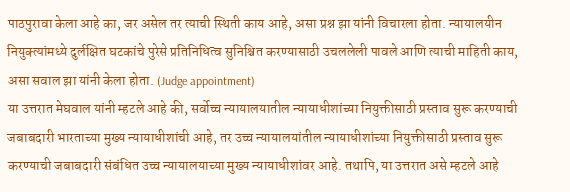पाठपुरावा केला आहे का, जर असेल तर त्याची स्थिती काय आहे, असा प्रश्न झा यांनी विचारला होता. न्यायालयीन नियुक्त्यांमध्ये दुर्लक्षित घटकांचे पुरेसे प्रतिनिधित्व सुनिश्चित करण्यासाठी उचललेली पावले आणि त्याची माहिती काय, असा सवाल झा यांनी केला होता. (Judge appointment)
या उत्तरात मेघवाल यांनी म्हटले आहे की, सर्वोच्च न्यायालयातील न्यायाधीशांच्या नियुक्तीसाठी प्रस्ताव सुरू करण्याची जबाबदारी भारताच्या मुख्य न्यायाधीशांची आहे, तर उच्च न्यायालयांतील न्यायाधीशांच्या नियुक्तीसाठी प्रस्ताव सुरू करण्याची जबाबदारी संबंधित उच्च न्यायालयाच्या मुख्य न्यायाधीशांवर आहे. तथापि, या उत्तरात असे म्हटले आहे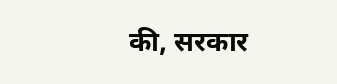की, सरकार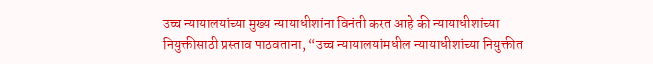उच्च न्यायालयांच्या मुख्य न्यायाधीशांना विनंती करत आहे की न्यायाधीशांच्या नियुक्तीसाठी प्रस्ताव पाठवताना, “उच्च न्यायालयांमधील न्यायाधीशांच्या नियुक्तीत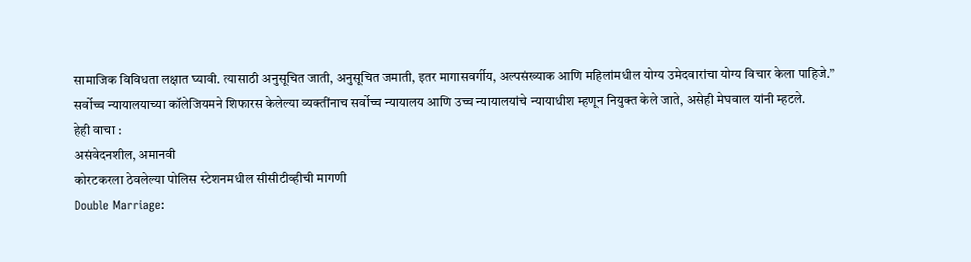सामाजिक विविधता लक्षात घ्यावी. त्यासाठी अनुसूचित जाती, अनुसूचित जमाती, इतर मागासवर्गीय, अल्पसंख्याक आणि महिलांमधील योग्य उमेदवारांचा योग्य विचार केला पाहिजे.” सर्वोच्च न्यायालयाच्या कॉलेजियमने शिफारस केलेल्या व्यक्तींनाच सर्वोच्च न्यायालय आणि उच्च न्यायालयांचे न्यायाधीश म्हणून नियुक्त केले जाते, असेही मेघवाल यांनी म्हटले.
हेही वाचा :
असंवेदनशील, अमानवी
कोरटकरला ठेवलेल्या पोलिस स्टेशनमधील सीसीटीव्हीची मागणी
Double Marriage: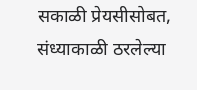सकाळी प्रेयसीसोबत, संध्याकाळी ठरलेल्या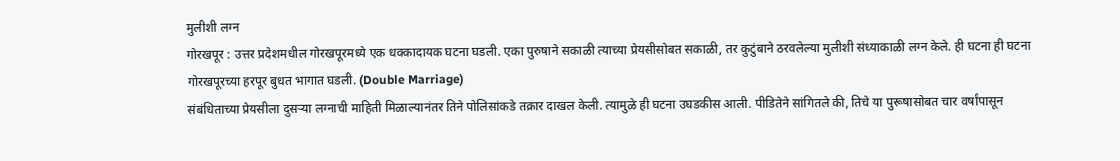मुलीशी लग्न
गोरखपूर : उत्तर प्रदेशमधील गोरखपूरमध्ये एक धक्कादायक घटना घडली. एका पुरुषाने सकाळी त्याच्या प्रेयसीसोबत सकाळी, तर कुटुंबाने ठरवलेल्या मुलीशी संध्याकाळी लग्न केले. ही घटना ही घटना गोरखपूरच्या हरपूर बुधत भागात घडली. (Double Marriage)
संबंधिताच्या प्रेयसीला दुसऱ्या लग्नाची माहिती मिळाल्यानंतर तिने पोलिसांकडे तक्रार दाखल केली. त्यामुळे ही घटना उघडकीस आली. पीडितेने सांगितले की, तिचे या पुरूषासोबत चार वर्षांपासून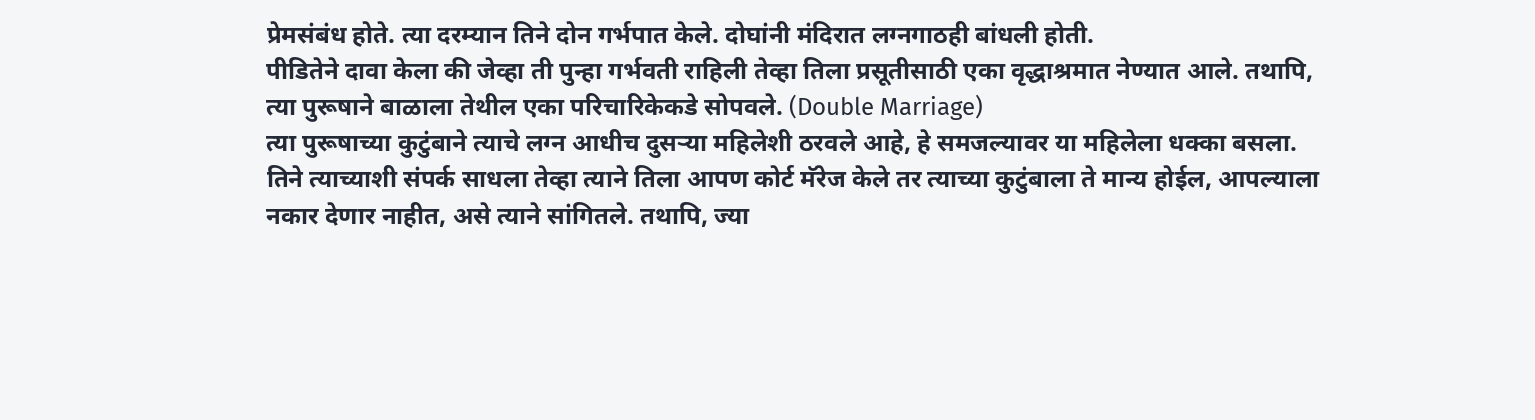प्रेमसंबंध होते. त्या दरम्यान तिने दोन गर्भपात केले. दोघांनी मंदिरात लग्नगाठही बांधली होती.
पीडितेने दावा केला की जेव्हा ती पुन्हा गर्भवती राहिली तेव्हा तिला प्रसूतीसाठी एका वृद्धाश्रमात नेण्यात आले. तथापि, त्या पुरूषाने बाळाला तेथील एका परिचारिकेकडे सोपवले. (Double Marriage)
त्या पुरूषाच्या कुटुंबाने त्याचे लग्न आधीच दुसऱ्या महिलेशी ठरवले आहे, हे समजल्यावर या महिलेला धक्का बसला. तिने त्याच्याशी संपर्क साधला तेव्हा त्याने तिला आपण कोर्ट मॅरेज केले तर त्याच्या कुटुंबाला ते मान्य होईल, आपल्याला नकार देणार नाहीत, असे त्याने सांगितले. तथापि, ज्या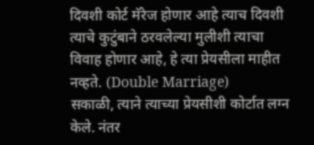दिवशी कोर्ट मॅरेज होणार आहे त्याच दिवशी त्याचे कुटुंबाने ठरवलेल्या मुलीशी त्याचा विवाह होणार आहे, हे त्या प्रेयसीला माहीत नव्हते. (Double Marriage)
सकाळी, त्याने त्याच्या प्रेयसीशी कोर्टात लग्न केले. नंतर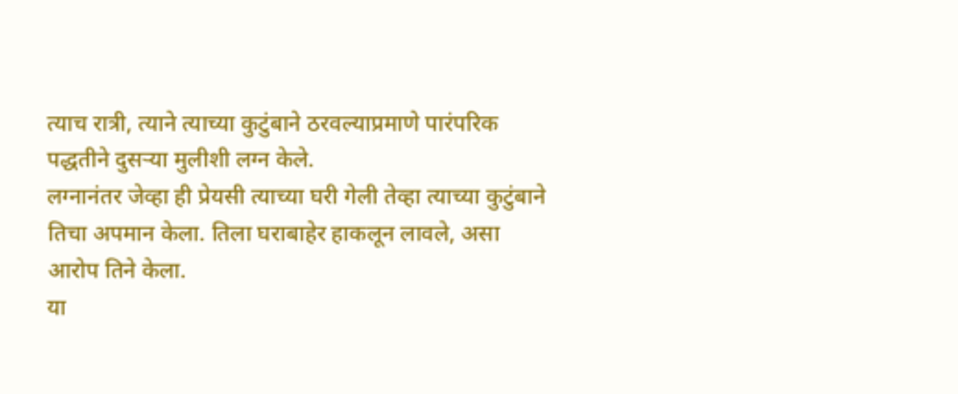त्याच रात्री, त्याने त्याच्या कुटुंबाने ठरवल्याप्रमाणे पारंपरिक पद्धतीने दुसऱ्या मुलीशी लग्न केले.
लग्नानंतर जेव्हा ही प्रेयसी त्याच्या घरी गेली तेव्हा त्याच्या कुटुंबाने तिचा अपमान केला. तिला घराबाहेर हाकलून लावले, असा आरोप तिने केला.
या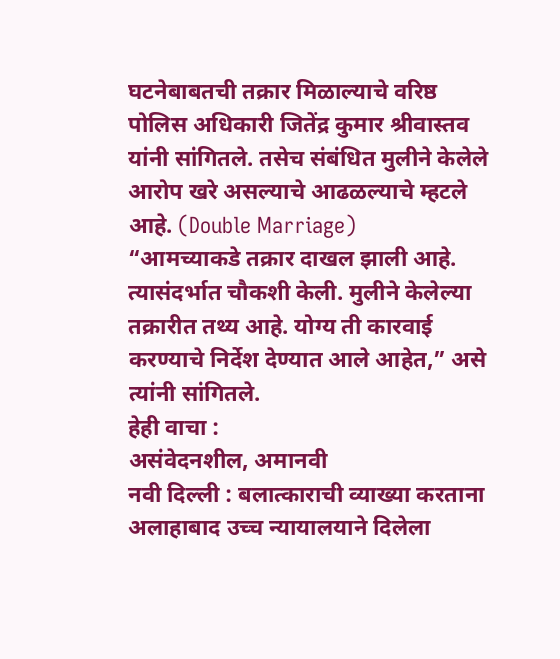घटनेबाबतची तक्रार मिळाल्याचे वरिष्ठ पोलिस अधिकारी जितेंद्र कुमार श्रीवास्तव यांनी सांगितले. तसेच संबंधित मुलीने केलेले आरोप खरे असल्याचे आढळल्याचे म्हटले आहे. (Double Marriage)
“आमच्याकडे तक्रार दाखल झाली आहे. त्यासंदर्भात चौकशी केली. मुलीने केलेल्या तक्रारीत तथ्य आहे. योग्य ती कारवाई करण्याचे निर्देश देण्यात आले आहेत,” असे त्यांनी सांगितले.
हेही वाचा :
असंवेदनशील, अमानवी
नवी दिल्ली : बलात्काराची व्याख्या करताना अलाहाबाद उच्च न्यायालयाने दिलेला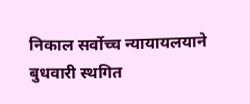निकाल सर्वोच्च न्यायायलयाने बुधवारी स्थगित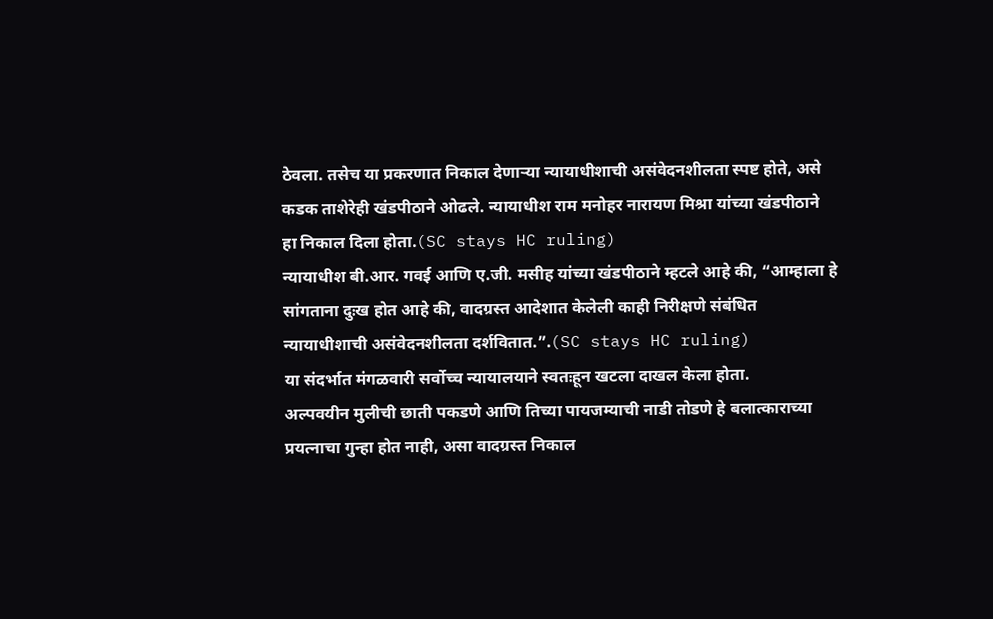ठेवला. तसेच या प्रकरणात निकाल देणाऱ्या न्यायाधीशाची असंवेदनशीलता स्पष्ट होते, असे कडक ताशेरेही खंडपीठाने ओढले. न्यायाधीश राम मनोहर नारायण मिश्रा यांच्या खंडपीठाने हा निकाल दिला होता.(SC stays HC ruling)
न्यायाधीश बी.आर. गवई आणि ए.जी. मसीह यांच्या खंडपीठाने म्हटले आहे की, “आम्हाला हे सांगताना दुःख होत आहे की, वादग्रस्त आदेशात केलेली काही निरीक्षणे संबंधित न्यायाधीशाची असंवेदनशीलता दर्शवितात.”.(SC stays HC ruling)
या संदर्भात मंगळवारी सर्वोच्च न्यायालयाने स्वतःहून खटला दाखल केला होता.
अल्पवयीन मुलीची छाती पकडणे आणि तिच्या पायजम्याची नाडी तोडणे हे बलात्काराच्या प्रयत्नाचा गुन्हा होत नाही, असा वादग्रस्त निकाल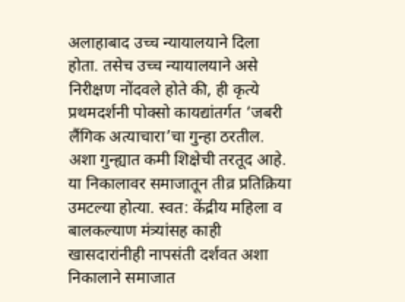अलाहाबाद उच्च न्यायालयाने दिला होता. तसेच उच्च न्यायालयाने असे निरीक्षण नोंदवले होते की, ही कृत्ये प्रथमदर्शनी पोक्सो कायद्यांतर्गत ‘जबरी लैंगिक अत्याचारा’चा गुन्हा ठरतील. अशा गुन्ह्यात कमी शिक्षेची तरतूद आहे.
या निकालावर समाजातून तीव्र प्रतिक्रिया उमटल्या होत्या. स्वत: केंद्रीय महिला व बालकल्याण मंत्र्यांसह काही खासदारांनीही नापसंती दर्शवत अशा निकालाने समाजात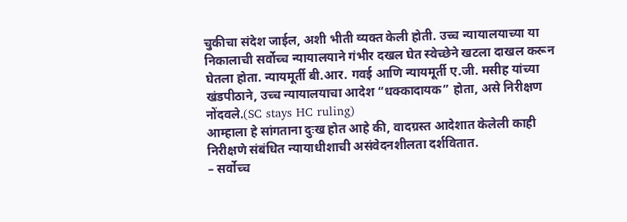चुकीचा संदेश जाईल, अशी भीती व्यक्त केली होती. उच्च न्यायालयाच्या या निकालाची सर्वोच्च न्यायालयाने गंभीर दखल घेत स्वेच्छेने खटला दाखल करून घेतला होता. न्यायमूर्ती बी.आर. गवई आणि न्यायमूर्ती ए.जी. मसीह यांच्या खंडपीठाने, उच्च न्यायालयाचा आदेश “धक्कादायक” होता, असे निरीक्षण नोंदवले.(SC stays HC ruling)
आम्हाला हे सांगताना दुःख होत आहे की, वादग्रस्त आदेशात केलेली काही निरीक्षणे संबंधित न्यायाधीशाची असंवेदनशीलता दर्शवितात.
– सर्वोच्च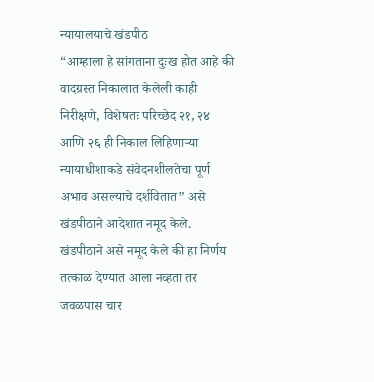न्यायालयाचे खंडपीठ
“आम्हाला हे सांगताना दुःख होत आहे की वादग्रस्त निकालात केलेली काही निरीक्षणे, विशेषतः परिच्छेद २१, २४ आणि २६ ही निकाल लिहिणाऱ्या न्यायाधीशाकडे संवेदनशीलतेचा पूर्ण अभाव असल्याचे दर्शवितात” असे खंडपीठाने आदेशात नमूद केले.
खंडपीठाने असे नमूद केले की हा निर्णय तत्काळ देण्यात आला नव्हता तर जवळपास चार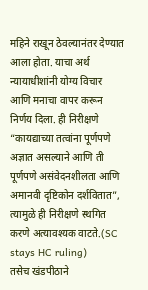महिने राखून ठेवल्यानंतर देण्यात आला होता. याचा अर्थ न्यायाधीशांनी योग्य विचार आणि मनाचा वापर करून निर्णय दिला. ही निरीक्षणे “कायद्याच्या तत्वांना पूर्णपणे अज्ञात असल्याने आणि ती पूर्णपणे असंवेदनशीलता आणि अमानवी दृष्टिकोन दर्शवितात”, त्यामुळे ही निरीक्षणे स्थगित करणे अत्यावश्यक वाटते.(SC stays HC ruling)
तसेच खंडपीठाने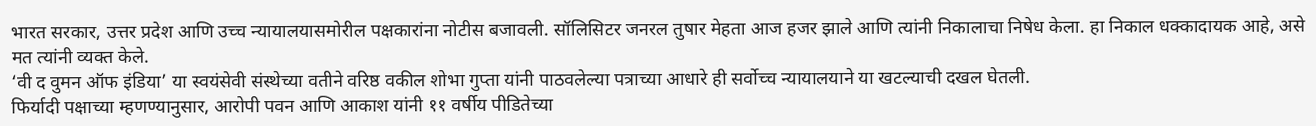भारत सरकार, उत्तर प्रदेश आणि उच्च न्यायालयासमोरील पक्षकारांना नोटीस बजावली. सॉलिसिटर जनरल तुषार मेहता आज हजर झाले आणि त्यांनी निकालाचा निषेध केला. हा निकाल धक्कादायक आहे, असे मत त्यांनी व्यक्त केले.
‘वी द वुमन ऑफ इंडिया’ या स्वयंसेवी संस्थेच्या वतीने वरिष्ठ वकील शोभा गुप्ता यांनी पाठवलेल्या पत्राच्या आधारे ही सर्वोच्च न्यायालयाने या खटल्याची दखल घेतली.
फिर्यादी पक्षाच्या म्हणण्यानुसार, आरोपी पवन आणि आकाश यांनी ११ वर्षीय पीडितेच्या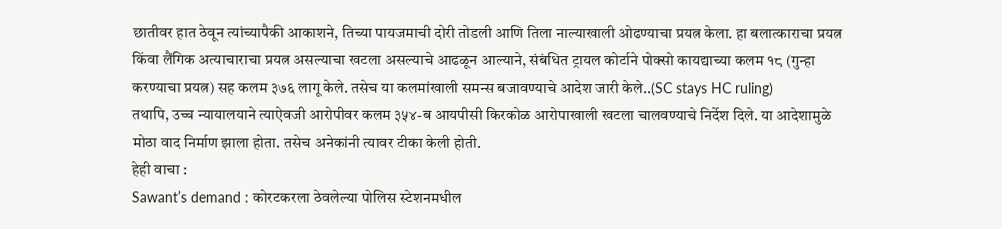छातीवर हात ठेवून त्यांच्यापैकी आकाशने, तिच्या पायजमाची दोरी तोडली आणि तिला नाल्याखाली ओढण्याचा प्रयत्न केला. हा बलात्काराचा प्रयत्न किंवा लैंगिक अत्याचाराचा प्रयत्न असल्याचा खटला असल्याचे आढळून आल्याने, संबंधित ट्रायल कोर्टाने पोक्सो कायद्याच्या कलम १८ (गुन्हा करण्याचा प्रयत्न) सह कलम ३७६ लागू केले. तसेच या कलमांखाली समन्स बजावण्याचे आदेश जारी केले..(SC stays HC ruling)
तथापि, उच्च न्यायालयाने त्याऐवजी आरोपीवर कलम ३५४-ब आयपीसी किरकोळ आरोपाखाली खटला चालवण्याचे निर्देश दिले. या आदेशामुळे मोठा वाद निर्माण झाला होता. तसेच अनेकांनी त्यावर टीका केली होती.
हेही वाचा :
Sawant’s demand : कोरटकरला ठेवलेल्या पोलिस स्टेशनमधील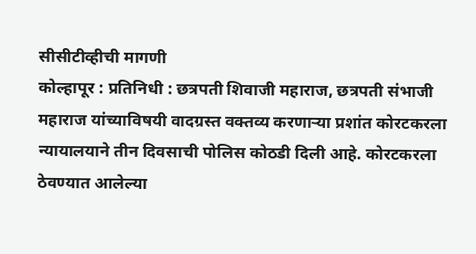सीसीटीव्हीची मागणी
कोल्हापूर : प्रतिनिधी : छत्रपती शिवाजी महाराज, छत्रपती संभाजी महाराज यांच्याविषयी वादग्रस्त वक्तव्य करणाऱ्या प्रशांत कोरटकरला न्यायालयाने तीन दिवसाची पोलिस कोठडी दिली आहे. कोरटकरला ठेवण्यात आलेल्या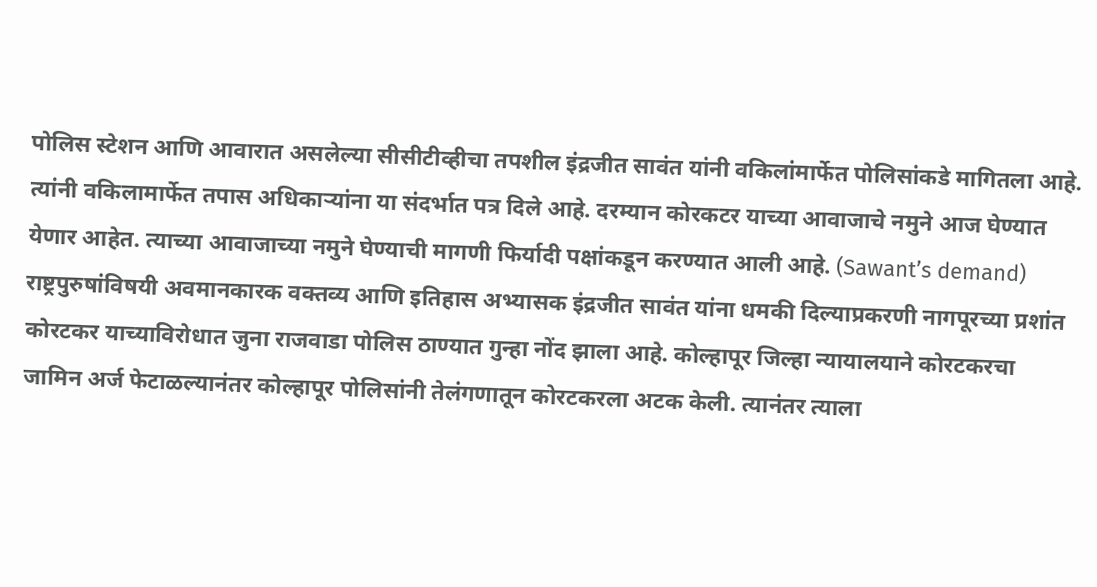पोलिस स्टेशन आणि आवारात असलेल्या सीसीटीव्हीचा तपशील इंद्रजीत सावंत यांनी वकिलांमार्फेत पोलिसांकडे मागितला आहे. त्यांनी वकिलामार्फेत तपास अधिकाऱ्यांना या संदर्भात पत्र दिले आहे. दरम्यान कोरकटर याच्या आवाजाचे नमुने आज घेण्यात येणार आहेत. त्याच्या आवाजाच्या नमुने घेण्याची मागणी फिर्यादी पक्षांकडून करण्यात आली आहे. (Sawant’s demand)
राष्ट्रपुरुषांविषयी अवमानकारक वक्तव्य आणि इतिहास अभ्यासक इंद्रजीत सावंत यांना धमकी दिल्याप्रकरणी नागपूरच्या प्रशांत कोरटकर याच्याविरोधात जुना राजवाडा पोलिस ठाण्यात गुन्हा नोंद झाला आहे. कोल्हापूर जिल्हा न्यायालयाने कोरटकरचा जामिन अर्ज फेटाळल्यानंतर कोल्हापूर पोलिसांनी तेलंगणातून कोरटकरला अटक केली. त्यानंतर त्याला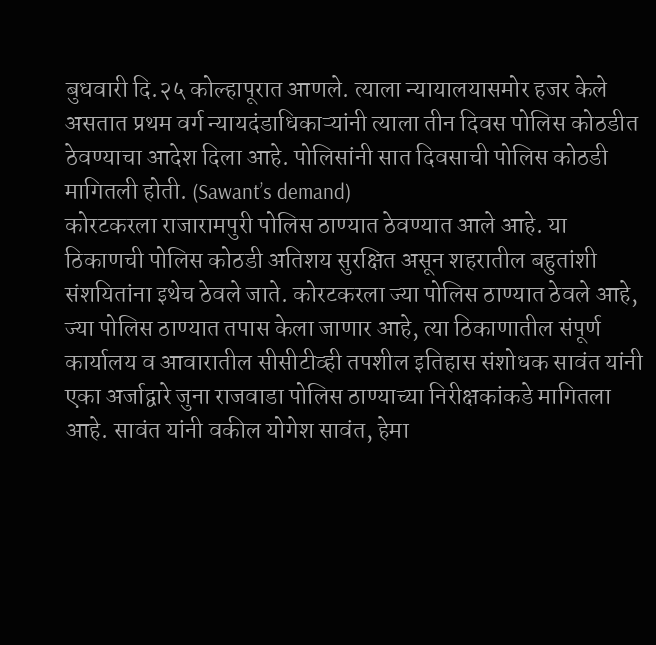बुधवारी दि.२५ कोल्हापूरात आणले. त्याला न्यायालयासमोर हजर केले असतात प्रथम वर्ग न्यायदंडाधिकाऱ्यांनी त्याला तीन दिवस पोलिस कोठडीत ठेवण्याचा आदेश दिला आहे. पोलिसांनी सात दिवसाची पोलिस कोठडी मागितली होती. (Sawant’s demand)
कोरटकरला राजारामपुरी पोलिस ठाण्यात ठेवण्यात आले आहे. या ठिकाणची पोलिस कोठडी अतिशय सुरक्षित असून शहरातील बहुतांशी संशयितांना इथेच ठेवले जाते. कोरटकरला ज्या पोलिस ठाण्यात ठेवले आहे, ज्या पोलिस ठाण्यात तपास केला जाणार आहे, त्या ठिकाणातील संपूर्ण कार्यालय व आवारातील सीसीटीव्ही तपशील इतिहास संशोधक सावंत यांनी एका अर्जाद्वारे जुना राजवाडा पोलिस ठाण्याच्या निरीक्षकांकडे मागितला आहे. सावंत यांनी वकील योगेश सावंत, हेमा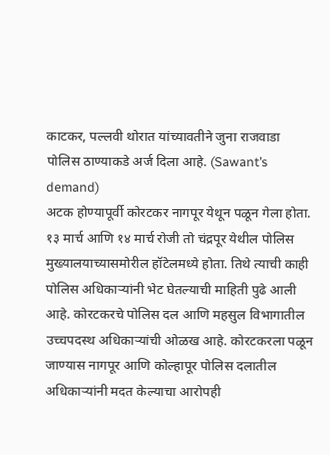काटकर, पल्लवी थोरात यांच्यावतीने जुना राजवाडा पोलिस ठाण्याकडे अर्ज दिला आहे. (Sawant’s demand)
अटक होण्यापूर्वी कोरटकर नागपूर येथून पळून गेला होता. १३ मार्च आणि १४ मार्च रोजी तो चंद्रपूर येथील पोलिस मुख्यालयाच्यासमोरील हॉटेलमध्ये होता. तिथे त्याची काही पोलिस अधिकाऱ्यांनी भेट घेतल्याची माहिती पुढे आली आहे. कोरटकरचे पोलिस दल आणि महसुल विभागातील उच्चपदस्थ अधिकाऱ्यांची ओळख आहे. कोरटकरला पळून जाण्यास नागपूर आणि कोल्हापूर पोलिस दलातील अधिकाऱ्यांनी मदत केल्याचा आरोपही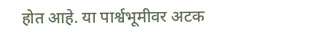होत आहे. या पार्श्वभूमीवर अटक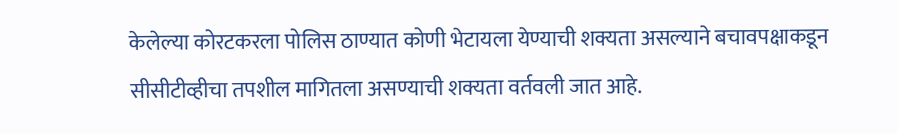केलेल्या कोरटकरला पोलिस ठाण्यात कोणी भेटायला येण्याची शक्यता असल्याने बचावपक्षाकडून सीसीटीव्हीचा तपशील मागितला असण्याची शक्यता वर्तवली जात आहे.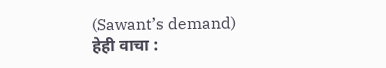(Sawant’s demand)
हेही वाचा :